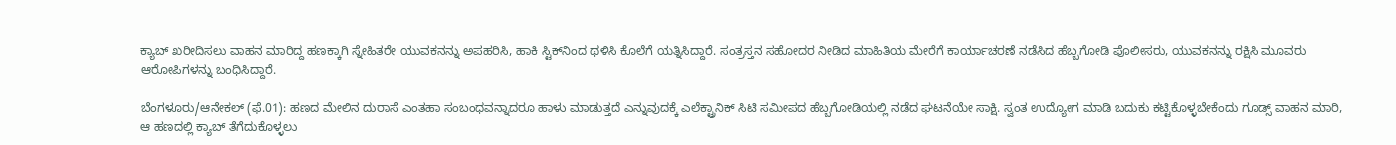ಕ್ಯಾಬ್ ಖರೀದಿಸಲು ವಾಹನ ಮಾರಿದ್ದ ಹಣಕ್ಕಾಗಿ ಸ್ನೇಹಿತರೇ ಯುವಕನನ್ನು ಅಪಹರಿಸಿ, ಹಾಕಿ ಸ್ಟಿಕ್‌ನಿಂದ ಥಳಿಸಿ ಕೊಲೆಗೆ ಯತ್ನಿಸಿದ್ದಾರೆ. ಸಂತ್ರಸ್ತನ ಸಹೋದರ ನೀಡಿದ ಮಾಹಿತಿಯ ಮೇರೆಗೆ ಕಾರ್ಯಾಚರಣೆ ನಡೆಸಿದ ಹೆಬ್ಬಗೋಡಿ ಪೊಲೀಸರು, ಯುವಕನನ್ನು ರಕ್ಷಿಸಿ ಮೂವರು ಆರೋಪಿಗಳನ್ನು ಬಂಧಿಸಿದ್ದಾರೆ.

ಬೆಂಗಳೂರು/ಆನೇಕಲ್ (ಫೆ.01): ಹಣದ ಮೇಲಿನ ದುರಾಸೆ ಎಂತಹಾ ಸಂಬಂಧವನ್ನಾದರೂ ಹಾಳು ಮಾಡುತ್ತದೆ ಎನ್ನುವುದಕ್ಕೆ ಎಲೆಕ್ಟ್ರಾನಿಕ್ ಸಿಟಿ ಸಮೀಪದ ಹೆಬ್ಬಗೋಡಿಯಲ್ಲಿ ನಡೆದ ಘಟನೆಯೇ ಸಾಕ್ಷಿ. ಸ್ವಂತ ಉದ್ಯೋಗ ಮಾಡಿ ಬದುಕು ಕಟ್ಟಿಕೊಳ್ಳಬೇಕೆಂದು ಗೂಡ್ಸ್ ವಾಹನ ಮಾರಿ, ಆ ಹಣದಲ್ಲಿ ಕ್ಯಾಬ್ ತೆಗೆದುಕೊಳ್ಳಲು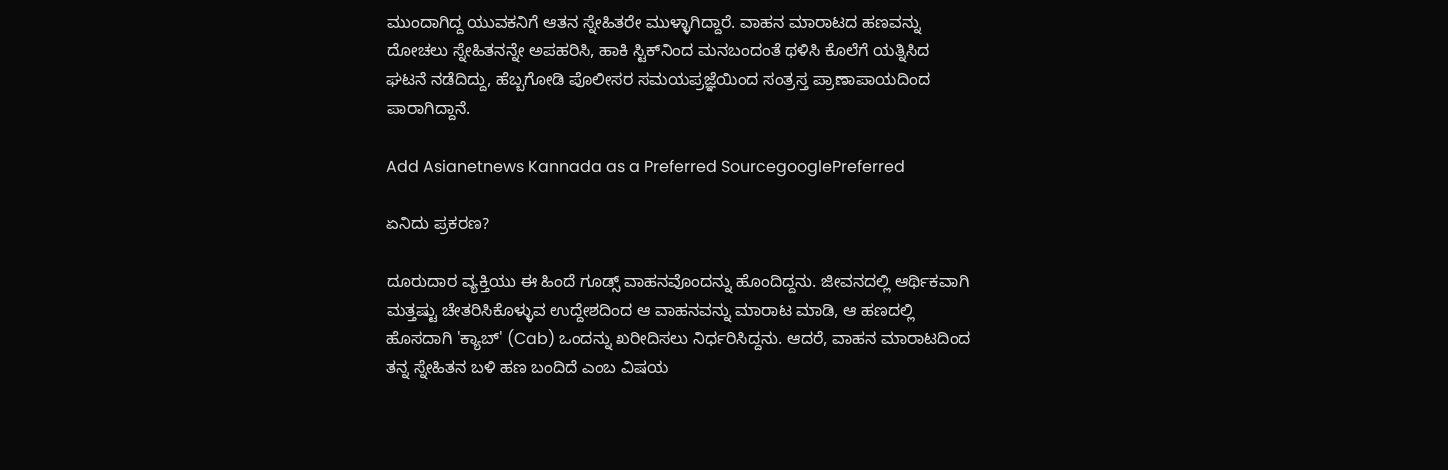ಮುಂದಾಗಿದ್ದ ಯುವಕನಿಗೆ ಆತನ ಸ್ನೇಹಿತರೇ ಮುಳ್ಳಾಗಿದ್ದಾರೆ. ವಾಹನ ಮಾರಾಟದ ಹಣವನ್ನು ದೋಚಲು ಸ್ನೇಹಿತನನ್ನೇ ಅಪಹರಿಸಿ, ಹಾಕಿ ಸ್ಟಿಕ್‌ನಿಂದ ಮನಬಂದಂತೆ ಥಳಿಸಿ ಕೊಲೆಗೆ ಯತ್ನಿಸಿದ ಘಟನೆ ನಡೆದಿದ್ದು, ಹೆಬ್ಬಗೋಡಿ ಪೊಲೀಸರ ಸಮಯಪ್ರಜ್ಞೆಯಿಂದ ಸಂತ್ರಸ್ತ ಪ್ರಾಣಾಪಾಯದಿಂದ ಪಾರಾಗಿದ್ದಾನೆ.

Add Asianetnews Kannada as a Preferred SourcegooglePreferred

ಏನಿದು ಪ್ರಕರಣ?

ದೂರುದಾರ ವ್ಯಕ್ತಿಯು ಈ ಹಿಂದೆ ಗೂಡ್ಸ್ ವಾಹನವೊಂದನ್ನು ಹೊಂದಿದ್ದನು. ಜೀವನದಲ್ಲಿ ಆರ್ಥಿಕವಾಗಿ ಮತ್ತಷ್ಟು ಚೇತರಿಸಿಕೊಳ್ಳುವ ಉದ್ದೇಶದಿಂದ ಆ ವಾಹನವನ್ನು ಮಾರಾಟ ಮಾಡಿ, ಆ ಹಣದಲ್ಲಿ ಹೊಸದಾಗಿ 'ಕ್ಯಾಬ್' (Cab) ಒಂದನ್ನು ಖರೀದಿಸಲು ನಿರ್ಧರಿಸಿದ್ದನು. ಆದರೆ, ವಾಹನ ಮಾರಾಟದಿಂದ ತನ್ನ ಸ್ನೇಹಿತನ ಬಳಿ ಹಣ ಬಂದಿದೆ ಎಂಬ ವಿಷಯ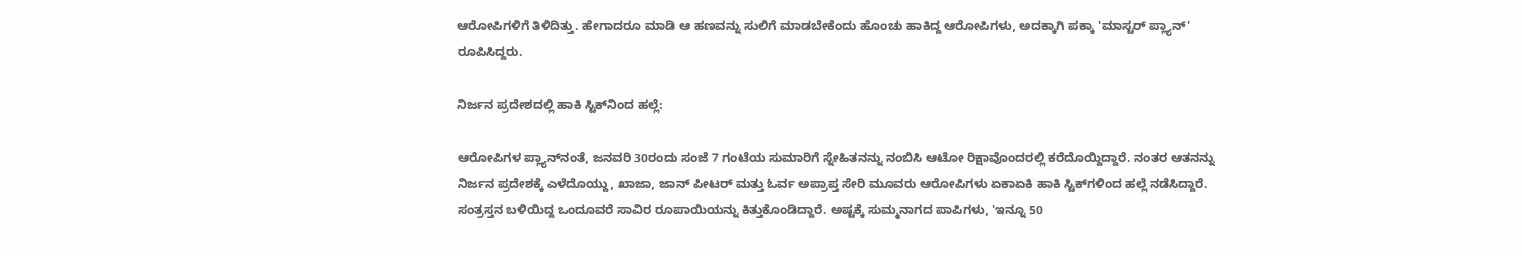ಆರೋಪಿಗಳಿಗೆ ತಿಳಿದಿತ್ತು. ಹೇಗಾದರೂ ಮಾಡಿ ಆ ಹಣವನ್ನು ಸುಲಿಗೆ ಮಾಡಬೇಕೆಂದು ಹೊಂಚು ಹಾಕಿದ್ದ ಆರೋಪಿಗಳು, ಅದಕ್ಕಾಗಿ ಪಕ್ಕಾ 'ಮಾಸ್ಟರ್ ಪ್ಲ್ಯಾನ್' ರೂಪಿಸಿದ್ದರು.

ನಿರ್ಜನ ಪ್ರದೇಶದಲ್ಲಿ ಹಾಕಿ ಸ್ಟಿಕ್‌ನಿಂದ ಹಲ್ಲೆ:

ಆರೋಪಿಗಳ ಪ್ಲ್ಯಾನ್‌ನಂತೆ, ಜನವರಿ 30ರಂದು ಸಂಜೆ 7 ಗಂಟೆಯ ಸುಮಾರಿಗೆ ಸ್ನೇಹಿತನನ್ನು ನಂಬಿಸಿ ಆಟೋ ರಿಕ್ಷಾವೊಂದರಲ್ಲಿ ಕರೆದೊಯ್ದಿದ್ದಾರೆ. ನಂತರ ಆತನನ್ನು ನಿರ್ಜನ ಪ್ರದೇಶಕ್ಕೆ ಎಳೆದೊಯ್ದು, ಖಾಜಾ, ಜಾನ್ ಪೀಟರ್ ಮತ್ತು ಓರ್ವ ಅಪ್ರಾಪ್ತ ಸೇರಿ ಮೂವರು ಆರೋಪಿಗಳು ಏಕಾಏಕಿ ಹಾಕಿ ಸ್ಟಿಕ್‌ಗಳಿಂದ ಹಲ್ಲೆ ನಡೆಸಿದ್ದಾರೆ. ಸಂತ್ರಸ್ತನ ಬಳಿಯಿದ್ದ ಒಂದೂವರೆ ಸಾವಿರ ರೂಪಾಯಿಯನ್ನು ಕಿತ್ತುಕೊಂಡಿದ್ದಾರೆ. ಅಷ್ಟಕ್ಕೆ ಸುಮ್ಮನಾಗದ ಪಾಪಿಗಳು, 'ಇನ್ನೂ 50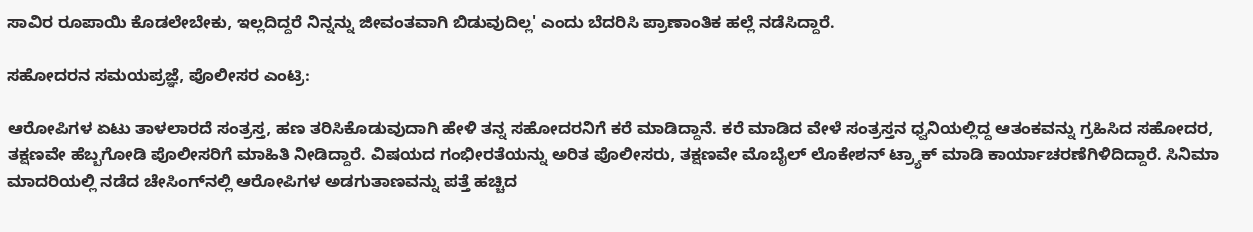ಸಾವಿರ ರೂಪಾಯಿ ಕೊಡಲೇಬೇಕು, ಇಲ್ಲದಿದ್ದರೆ ನಿನ್ನನ್ನು ಜೀವಂತವಾಗಿ ಬಿಡುವುದಿಲ್ಲ' ಎಂದು ಬೆದರಿಸಿ ಪ್ರಾಣಾಂತಿಕ ಹಲ್ಲೆ ನಡೆಸಿದ್ದಾರೆ.

ಸಹೋದರನ ಸಮಯಪ್ರಜ್ಞೆ, ಪೊಲೀಸರ ಎಂಟ್ರಿ:

ಆರೋಪಿಗಳ ಏಟು ತಾಳಲಾರದೆ ಸಂತ್ರಸ್ತ, ಹಣ ತರಿಸಿಕೊಡುವುದಾಗಿ ಹೇಳಿ ತನ್ನ ಸಹೋದರನಿಗೆ ಕರೆ ಮಾಡಿದ್ದಾನೆ. ಕರೆ ಮಾಡಿದ ವೇಳೆ ಸಂತ್ರಸ್ತನ ಧ್ವನಿಯಲ್ಲಿದ್ದ ಆತಂಕವನ್ನು ಗ್ರಹಿಸಿದ ಸಹೋದರ, ತಕ್ಷಣವೇ ಹೆಬ್ಬಗೋಡಿ ಪೊಲೀಸರಿಗೆ ಮಾಹಿತಿ ನೀಡಿದ್ದಾರೆ. ವಿಷಯದ ಗಂಭೀರತೆಯನ್ನು ಅರಿತ ಪೊಲೀಸರು, ತಕ್ಷಣವೇ ಮೊಬೈಲ್ ಲೊಕೇಶನ್ ಟ್ರ್ಯಾಕ್ ಮಾಡಿ ಕಾರ್ಯಾಚರಣೆಗಿಳಿದಿದ್ದಾರೆ. ಸಿನಿಮಾ ಮಾದರಿಯಲ್ಲಿ ನಡೆದ ಚೇಸಿಂಗ್‌ನಲ್ಲಿ ಆರೋಪಿಗಳ ಅಡಗುತಾಣವನ್ನು ಪತ್ತೆ ಹಚ್ಚಿದ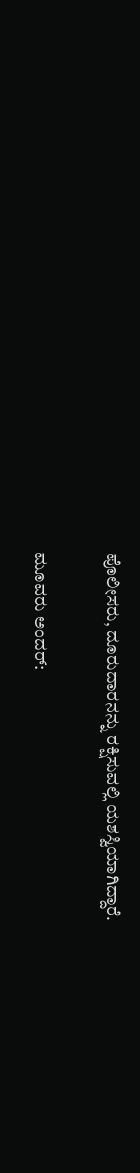ಪೊಲೀಸರು, ದೂರುದಾರನನ್ನು ರಕ್ಷಿಸುವಲ್ಲಿ ಯಶಸ್ವಿಯಾಗಿದ್ದಾರೆ.

ಮೂವರು ಅಂದರ್: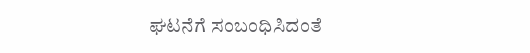ಘಟನೆಗೆ ಸಂಬಂಧಿಸಿದಂತೆ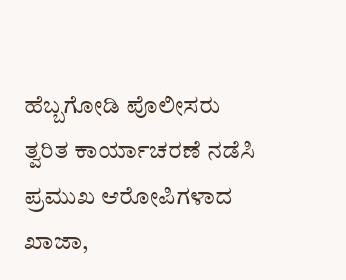ಹೆಬ್ಬಗೋಡಿ ಪೊಲೀಸರು ತ್ವರಿತ ಕಾರ್ಯಾಚರಣೆ ನಡೆಸಿ ಪ್ರಮುಖ ಆರೋಪಿಗಳಾದ ಖಾಜಾ,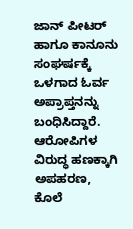ಜಾನ್ ಪೀಟರ್ ಹಾಗೂ ಕಾನೂನು ಸಂಘರ್ಷಕ್ಕೆ ಒಳಗಾದ ಓರ್ವ ಅಪ್ರಾಪ್ತನನ್ನು ಬಂಧಿಸಿದ್ದಾರೆ. ಆರೋಪಿಗಳ ವಿರುದ್ಧ ಹಣಕ್ಕಾಗಿ ಅಪಹರಣ, ಕೊಲೆ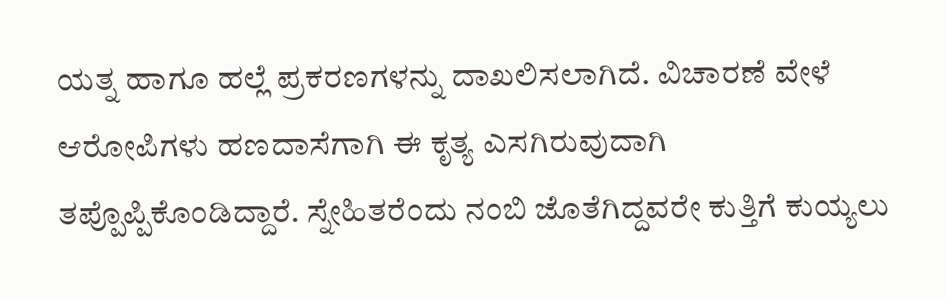ಯತ್ನ ಹಾಗೂ ಹಲ್ಲೆ ಪ್ರಕರಣಗಳನ್ನು ದಾಖಲಿಸಲಾಗಿದೆ. ವಿಚಾರಣೆ ವೇಳೆ ಆರೋಪಿಗಳು ಹಣದಾಸೆಗಾಗಿ ಈ ಕೃತ್ಯ ಎಸಗಿರುವುದಾಗಿ ತಪ್ಪೊಪ್ಪಿಕೊಂಡಿದ್ದಾರೆ. ಸ್ನೇಹಿತರೆಂದು ನಂಬಿ ಜೊತೆಗಿದ್ದವರೇ ಕುತ್ತಿಗೆ ಕುಯ್ಯಲು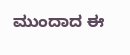ಮುಂದಾದ ಈ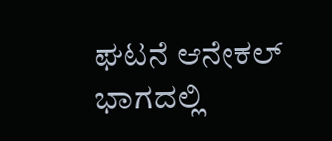ಘಟನೆ ಆನೇಕಲ್ ಭಾಗದಲ್ಲಿ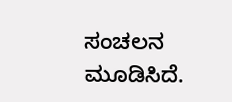ಸಂಚಲನ ಮೂಡಿಸಿದೆ.